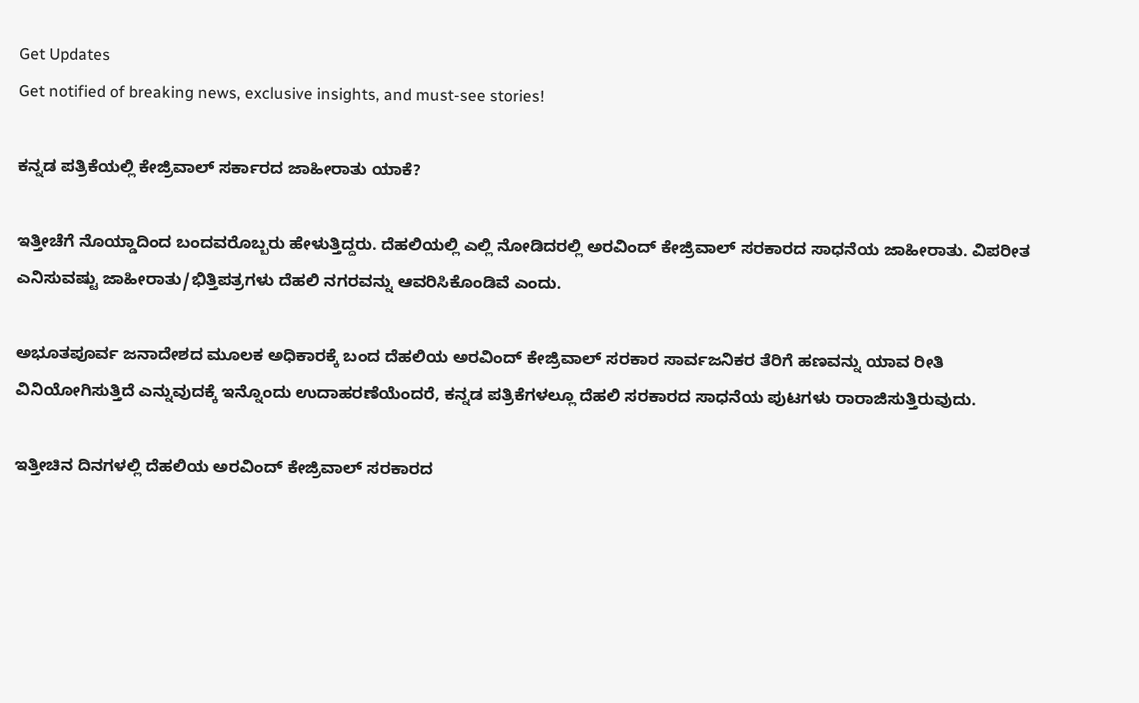Get Updates
Get notified of breaking news, exclusive insights, and must-see stories!

ಕನ್ನಡ ಪತ್ರಿಕೆಯಲ್ಲಿ ಕೇಜ್ರಿವಾಲ್ ಸರ್ಕಾರದ ಜಾಹೀರಾತು ಯಾಕೆ?

ಇತ್ತೀಚೆಗೆ ನೊಯ್ಡಾದಿಂದ ಬಂದವರೊಬ್ಬರು ಹೇಳುತ್ತಿದ್ದರು. ದೆಹಲಿಯಲ್ಲಿ ಎಲ್ಲಿ ನೋಡಿದರಲ್ಲಿ ಅರವಿಂದ್ ಕೇಜ್ರಿವಾಲ್ ಸರಕಾರದ ಸಾಧನೆಯ ಜಾಹೀರಾತು. ವಿಪರೀತ ಎನಿಸುವಷ್ಟು ಜಾಹೀರಾತು/ಭಿತ್ತಿಪತ್ರಗಳು ದೆಹಲಿ ನಗರವನ್ನು ಆವರಿಸಿಕೊಂಡಿವೆ ಎಂದು.

ಅಭೂತಪೂರ್ವ ಜನಾದೇಶದ ಮೂಲಕ ಅಧಿಕಾರಕ್ಕೆ ಬಂದ ದೆಹಲಿಯ ಅರವಿಂದ್ ಕೇಜ್ರಿವಾಲ್ ಸರಕಾರ ಸಾರ್ವಜನಿಕರ ತೆರಿಗೆ ಹಣವನ್ನು ಯಾವ ರೀತಿ ವಿನಿಯೋಗಿಸುತ್ತಿದೆ ಎನ್ನುವುದಕ್ಕೆ ಇನ್ನೊಂದು ಉದಾಹರಣೆಯೆಂದರೆ, ಕನ್ನಡ ಪತ್ರಿಕೆಗಳಲ್ಲೂ ದೆಹಲಿ ಸರಕಾರದ ಸಾಧನೆಯ ಪುಟಗಳು ರಾರಾಜಿಸುತ್ತಿರುವುದು.

ಇತ್ತೀಚಿನ ದಿನಗಳಲ್ಲಿ ದೆಹಲಿಯ ಅರವಿಂದ್ ಕೇಜ್ರಿವಾಲ್ ಸರಕಾರದ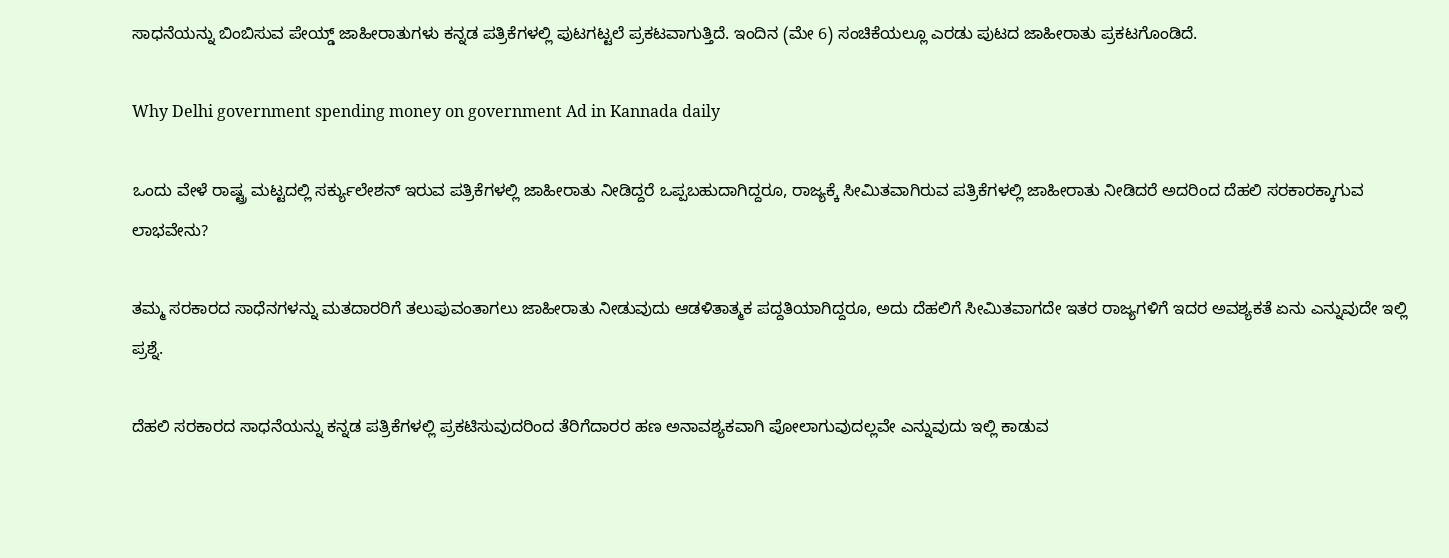ಸಾಧನೆಯನ್ನು ಬಿಂಬಿಸುವ ಪೇಯ್ಡ್ ಜಾಹೀರಾತುಗಳು ಕನ್ನಡ ಪತ್ರಿಕೆಗಳಲ್ಲಿ ಪುಟಗಟ್ಟಲೆ ಪ್ರಕಟವಾಗುತ್ತಿದೆ. ಇಂದಿನ (ಮೇ 6) ಸಂಚಿಕೆಯಲ್ಲೂ ಎರಡು ಪುಟದ ಜಾಹೀರಾತು ಪ್ರಕಟಗೊಂಡಿದೆ.

Why Delhi government spending money on government Ad in Kannada daily

ಒಂದು ವೇಳೆ ರಾಷ್ಟ್ರ ಮಟ್ಟದಲ್ಲಿ ಸರ್ಕ್ಯುಲೇಶನ್ ಇರುವ ಪತ್ರಿಕೆಗಳಲ್ಲಿ ಜಾಹೀರಾತು ನೀಡಿದ್ದರೆ ಒಪ್ಪಬಹುದಾಗಿದ್ದರೂ, ರಾಜ್ಯಕ್ಕೆ ಸೀಮಿತವಾಗಿರುವ ಪತ್ರಿಕೆಗಳಲ್ಲಿ ಜಾಹೀರಾತು ನೀಡಿದರೆ ಅದರಿಂದ ದೆಹಲಿ ಸರಕಾರಕ್ಕಾಗುವ ಲಾಭವೇನು?

ತಮ್ಮ ಸರಕಾರದ ಸಾಧೆನಗಳನ್ನು ಮತದಾರರಿಗೆ ತಲುಪುವಂತಾಗಲು ಜಾಹೀರಾತು ನೀಡುವುದು ಆಡಳಿತಾತ್ಮಕ ಪದ್ದತಿಯಾಗಿದ್ದರೂ, ಅದು ದೆಹಲಿಗೆ ಸೀಮಿತವಾಗದೇ ಇತರ ರಾಜ್ಯಗಳಿಗೆ ಇದರ ಅವಶ್ಯಕತೆ ಏನು ಎನ್ನುವುದೇ ಇಲ್ಲಿ ಪ್ರಶ್ನೆ.

ದೆಹಲಿ ಸರಕಾರದ ಸಾಧನೆಯನ್ನು ಕನ್ನಡ ಪತ್ರಿಕೆಗಳಲ್ಲಿ ಪ್ರಕಟಿಸುವುದರಿಂದ ತೆರಿಗೆದಾರರ ಹಣ ಅನಾವಶ್ಯಕವಾಗಿ ಪೋಲಾಗುವುದಲ್ಲವೇ ಎನ್ನುವುದು ಇಲ್ಲಿ ಕಾಡುವ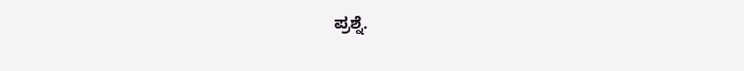ಪ್ರಶ್ನೆ.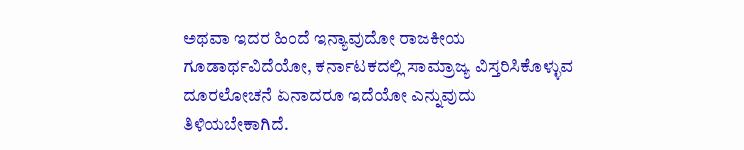ಅಥವಾ ಇದರ ಹಿಂದೆ ಇನ್ಯಾವುದೋ ರಾಜಕೀಯ ಗೂಡಾರ್ಥವಿದೆಯೋ, ಕರ್ನಾಟಕದಲ್ಲಿ ಸಾಮ್ರಾಜ್ಯ ವಿಸ್ತರಿಸಿಕೊಳ್ಳುವ ದೂರಲೋಚನೆ ಏನಾದರೂ ಇದೆಯೋ ಎನ್ನುವುದು ತಿಳಿಯಬೇಕಾಗಿದೆ.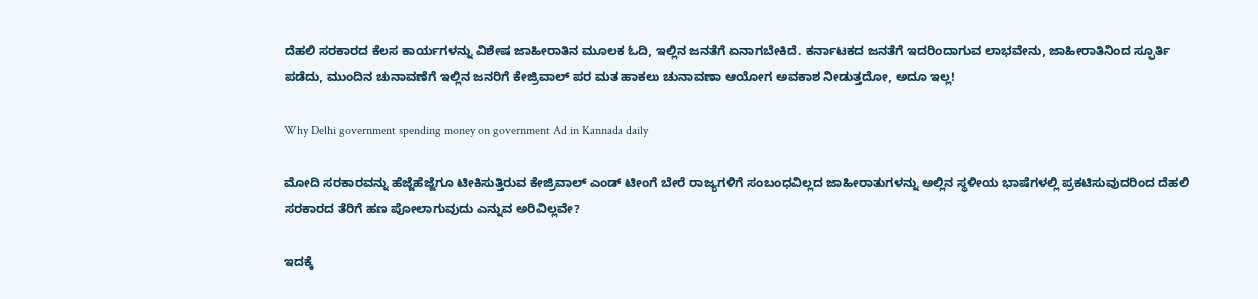ದೆಹಲಿ ಸರಕಾರದ ಕೆಲಸ ಕಾರ್ಯಗಳನ್ನು ವಿಶೇಷ ಜಾಹೀರಾತಿನ ಮೂಲಕ ಓದಿ, ಇಲ್ಲಿನ ಜನತೆಗೆ ಏನಾಗಬೇಕಿದೆ. ಕರ್ನಾಟಕದ ಜನತೆಗೆ ಇದರಿಂದಾಗುವ ಲಾಭವೇನು, ಜಾಹೀರಾತಿನಿಂದ ಸ್ಫೂರ್ತಿ ಪಡೆದು, ಮುಂದಿನ ಚುನಾವಣೆಗೆ ಇಲ್ಲಿನ ಜನರಿಗೆ ಕೇಜ್ರಿವಾಲ್ ಪರ ಮತ ಹಾಕಲು ಚುನಾವಣಾ ಆಯೋಗ ಅವಕಾಶ ನೀಡುತ್ತದೋ, ಅದೂ ಇಲ್ಲ!

Why Delhi government spending money on government Ad in Kannada daily

ಮೋದಿ ಸರಕಾರವನ್ನು ಹೆಜ್ಜೆಹೆಜ್ಜೆಗೂ ಟೀಕಿಸುತ್ತಿರುವ ಕೇಜ್ರಿವಾಲ್ ಎಂಡ್ ಟೀಂಗೆ ಬೇರೆ ರಾಜ್ಯಗಳಿಗೆ ಸಂಬಂಧವಿಲ್ಲದ ಜಾಹೀರಾತುಗಳನ್ನು ಅಲ್ಲಿನ ಸ್ಥಳೀಯ ಭಾಷೆಗಳಲ್ಲಿ ಪ್ರಕಟಿಸುವುದರಿಂದ ದೆಹಲಿ ಸರಕಾರದ ತೆರಿಗೆ ಹಣ ಪೋಲಾಗುವುದು ಎನ್ನುವ ಅರಿವಿಲ್ಲವೇ?

ಇದಕ್ಕೆ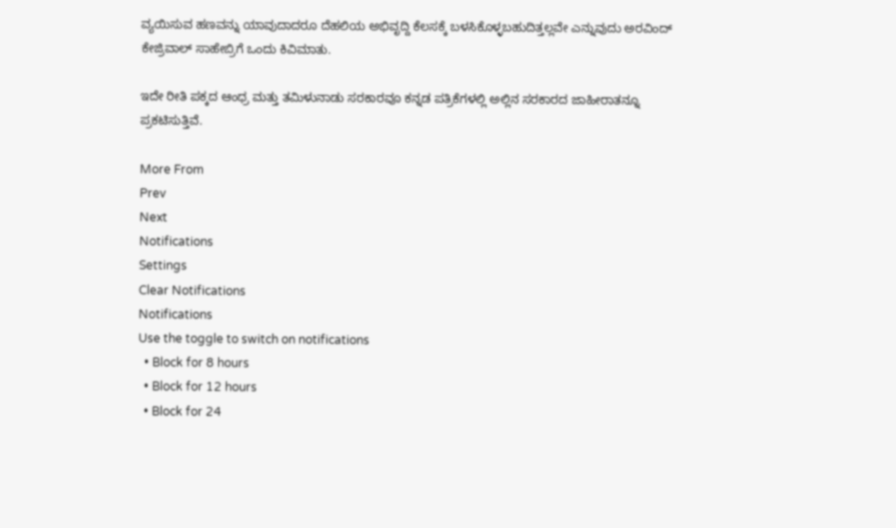ವ್ಯಯಿಸುವ ಹಣವನ್ನು ಯಾವುದಾದರೂ ದೆಹಲಿಯ ಅಭಿವೃದ್ದಿ ಕೆಲಸಕ್ಕೆ ಬಳಸಿಕೊಳ್ಳಬಹುದಿತ್ತಲ್ಲವೇ ಎನ್ನುವುದು ಅರವಿಂದ್ ಕೇಜ್ರಿವಾಲ್ ಸಾಹೇಬ್ರಿಗೆ ಒಂದು ಕಿವಿಮಾತು.

ಇದೇ ರೀತಿ ಪಕ್ಕದ ಆಂಧ್ರ ಮತ್ತು ತಮಿಳುನಾಡು ಸರಕಾರವೂ ಕನ್ನಡ ಪತ್ರಿಕೆಗಳಲ್ಲಿ ಅಲ್ಲಿನ ಸರಕಾರದ ಜಾಹೀರಾತನ್ನೂ ಪ್ರಕಟಿಸುತ್ತಿವೆ.

More From
Prev
Next
Notifications
Settings
Clear Notifications
Notifications
Use the toggle to switch on notifications
  • Block for 8 hours
  • Block for 12 hours
  • Block for 24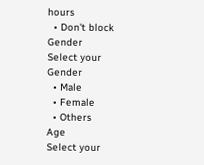hours
  • Don't block
Gender
Select your Gender
  • Male
  • Female
  • Others
Age
Select your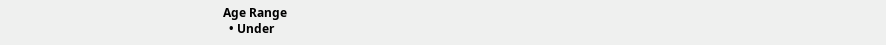Age Range
  • Under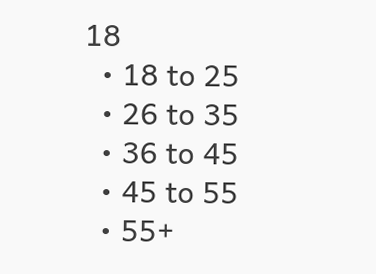18
  • 18 to 25
  • 26 to 35
  • 36 to 45
  • 45 to 55
  • 55+